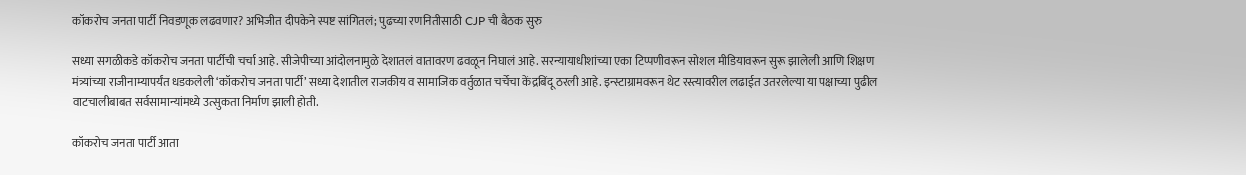कॉकरोच जनता पार्टी निवडणूक लढवणार? अभिजीत दीपकेने स्पष्ट सांगितलं; पुढच्या रणनितीसाठी CJP ची बैठक सुरु

सध्या सगळीकडे कॉकरोच जनता पार्टीची चर्चा आहे. सीजेपीच्या आंदोलनामुळे देशातलं वातावरण ढवळून निघालं आहे. सरन्यायाधीशांच्या एका टिप्पणीवरून सोशल मीडियावरून सुरू झालेली आणि शिक्षण मंत्र्यांच्या राजीनाम्यापर्यंत धडकलेली ‘कॉकरोच जनता पार्टी’ सध्या देशातील राजकीय व सामाजिक वर्तुळात चर्चेचा केंद्रबिंदू ठरली आहे. इन्स्टाग्रामवरून थेट रस्त्यावरील लढाईत उतरलेल्या या पक्षाच्या पुढील वाटचालीबाबत सर्वसामान्यांमध्ये उत्सुकता निर्माण झाली होती.

कॉकरोच जनता पार्टी आता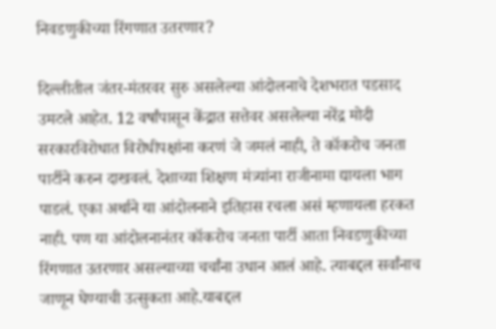निवडणुकीच्या रिंगणात उतरणार?

दिल्लीतील जंतर-मंतरवर सुरु असलेल्या आंदोलनाचे देशभरात पडसाद उमटले आहेत. 12 वर्षांपासून केंद्रात सत्तेवर असलेल्या नरेंद्र मोदी सरकारविरोधात विरोधीपक्षांना करणं जे जमलं नाही, ते कॉकरोच जनता पार्टीने करुन दाखवलं. देशाच्या शिक्षण मंत्र्यांना राजीनामा द्यायला भाग पाडलं. एका अर्थाने या आंदोलनाने इतिहास रचला असं म्हणायला हरकत नाही. पण या आंदोलनानंतर कॉकरोच जनता पार्टी आता निवडणुकीच्या रिंगणात उतरणार असल्याच्या चर्चांना उधान आलं आहे. त्याबद्दल सर्वांनाच जाणून घेण्याची उत्सुकता आहे.याबद्दल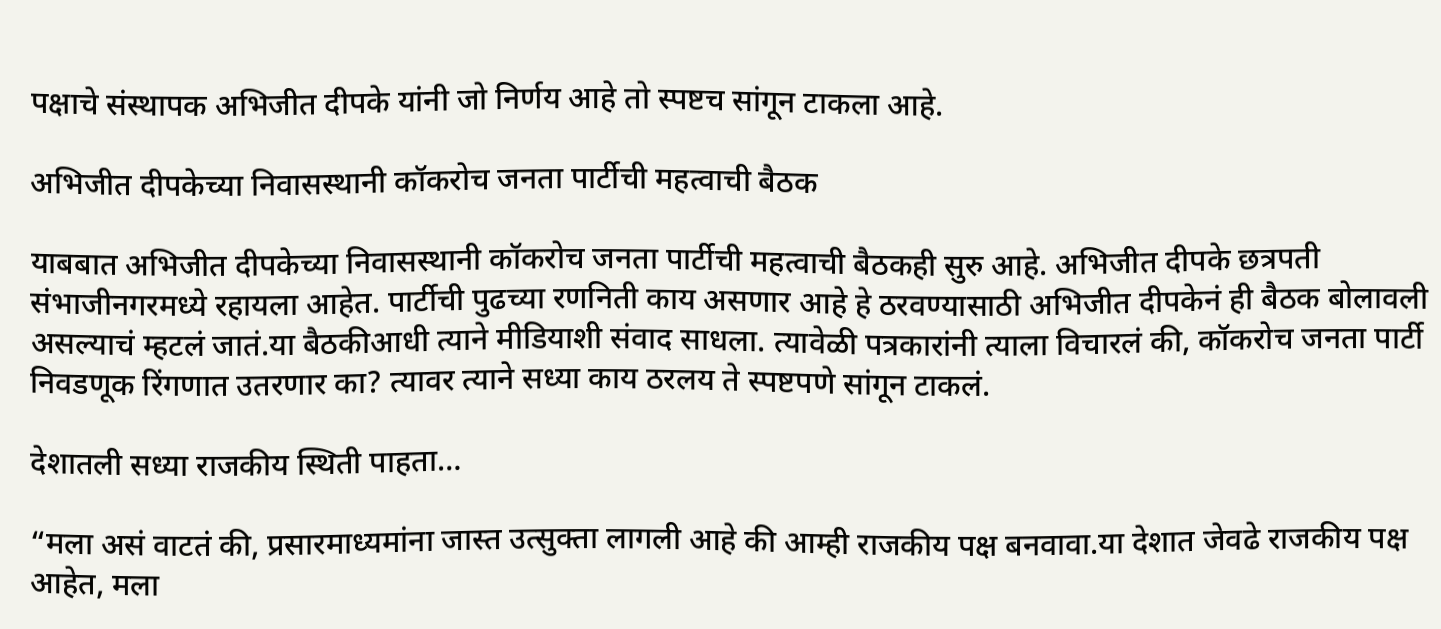पक्षाचे संस्थापक अभिजीत दीपके यांनी जो निर्णय आहे तो स्पष्टच सांगून टाकला आहे.

अभिजीत दीपकेच्या निवासस्थानी कॉकरोच जनता पार्टीची महत्वाची बैठक

याबबात अभिजीत दीपकेच्या निवासस्थानी कॉकरोच जनता पार्टीची महत्वाची बैठकही सुरु आहे. अभिजीत दीपके छत्रपती संभाजीनगरमध्ये रहायला आहेत. पार्टीची पुढच्या रणनिती काय असणार आहे हे ठरवण्यासाठी अभिजीत दीपकेनं ही बैठक बोलावली असल्याचं म्हटलं जातं.या बैठकीआधी त्याने मीडियाशी संवाद साधला. त्यावेळी पत्रकारांनी त्याला विचारलं की, कॉकरोच जनता पार्टी निवडणूक रिंगणात उतरणार का? त्यावर त्याने सध्या काय ठरलय ते स्पष्टपणे सांगून टाकलं.

देशातली सध्या राजकीय स्थिती पाहता…

“मला असं वाटतं की, प्रसारमाध्यमांना जास्त उत्सुक्ता लागली आहे की आम्ही राजकीय पक्ष बनवावा.या देशात जेवढे राजकीय पक्ष आहेत, मला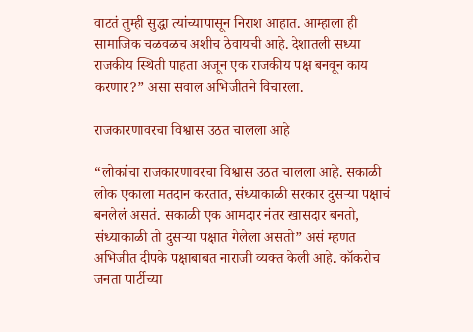वाटतं तुम्ही सुद्धा त्यांच्यापासून निराश आहात. आम्हाला ही सामाजिक चळवळच अशीच ठेवायची आहे. देशातली सध्या राजकीय स्थिती पाहता अजून एक राजकीय पक्ष बनवून काय करणार?” असा सवाल अभिजीतने विचारला.

राजकारणावरचा विश्वास उठत चालला आहे

“लोकांचा राजकारणावरचा विश्वास उठत चालला आहे. सकाळी लोक एकाला मतदान करतात, संध्याकाळी सरकार दुसऱ्या पक्षाचं बनलेलं असतं. सकाळी एक आमदार नंतर खासदार बनतो, संध्याकाळी तो दुसऱ्या पक्षात गेलेला असतो” असं म्हणत अभिजीत दीपके पक्षाबाबत नाराजी व्यक्त केली आहे. कॉकरोच जनता पार्टीच्या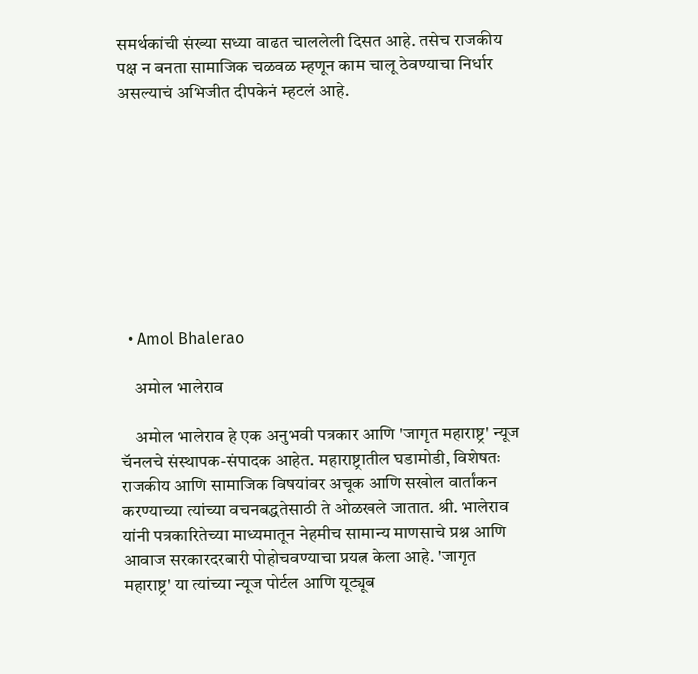समर्थकांची संख्या सध्या वाढत चाललेली दिसत आहे. तसेच राजकीय पक्ष न बनता सामाजिक चळवळ म्हणून काम चालू ठेवण्याचा निर्धार असल्याचं अभिजीत दीपकेनं म्हटलं आहे.









  • Amol Bhalerao

    अमोल भालेराव

    अमोल भालेराव हे एक अनुभवी पत्रकार आणि 'जागृत महाराष्ट्र' न्यूज चॅनलचे संस्थापक-संपादक आहेत. महाराष्ट्रातील घडामोडी, विशेषतः राजकीय आणि सामाजिक विषयांवर अचूक आणि सखोल वार्तांकन करण्याच्या त्यांच्या वचनबद्धतेसाठी ते ओळखले जातात. श्री. भालेराव यांनी पत्रकारितेच्या माध्यमातून नेहमीच सामान्य माणसाचे प्रश्न आणि आवाज सरकारदरबारी पोहोचवण्याचा प्रयत्न केला आहे. 'जागृत महाराष्ट्र' या त्यांच्या न्यूज पोर्टल आणि यूट्यूब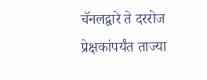चॅनलद्वारे ते दररोज प्रेक्षकांपर्यंत ताज्या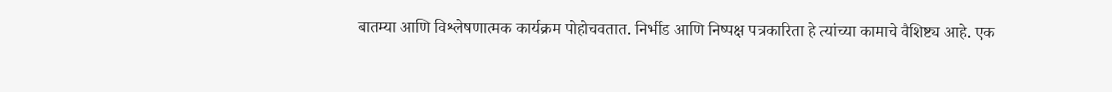बातम्या आणि विश्लेषणात्मक कार्यक्रम पोहोचवतात. निर्भीड आणि निष्पक्ष पत्रकारिता हे त्यांच्या कामाचे वैशिष्ट्य आहे. एक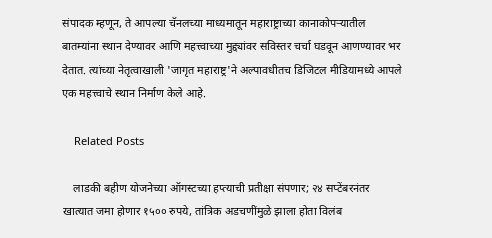संपादक म्हणून, ते आपल्या चॅनलच्या माध्यमातून महाराष्ट्राच्या कानाकोपऱ्यातील बातम्यांना स्थान देण्यावर आणि महत्त्वाच्या मुद्द्यांवर सविस्तर चर्चा घडवून आणण्यावर भर देतात. त्यांच्या नेतृत्वाखाली 'जागृत महाराष्ट्र'ने अल्पावधीतच डिजिटल मीडियामध्ये आपले एक महत्त्वाचे स्थान निर्माण केले आहे.

    Related Posts

    लाडकी बहीण योजनेच्या ऑगस्टच्या हप्त्याची प्रतीक्षा संपणार; २४ सप्टेंबरनंतर खात्यात जमा होणार १५०० रुपये, तांत्रिक अडचणींमुळे झाला होता विलंब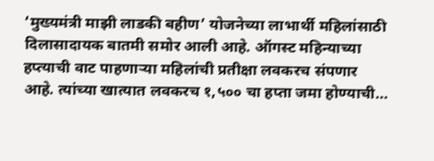‘मुख्यमंत्री माझी लाडकी बहीण’ योजनेच्या लाभार्थी महिलांसाठी दिलासादायक बातमी समोर आली आहे. ऑगस्ट महिन्याच्या हप्त्याची वाट पाहणाऱ्या महिलांची प्रतीक्षा लवकरच संपणार आहे. त्यांच्या खात्यात लवकरच १,५०० चा हप्ता जमा होण्याची…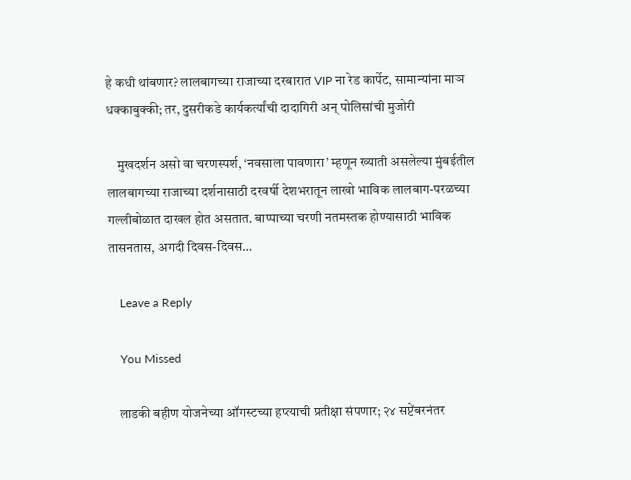हे कधी थांबणार? लालबागच्या राजाच्या दरबारात VIP ना रेड कार्पेट, सामान्यांना माञ धक्काबुक्की; तर, दुसरीकडे कार्यकर्त्यांची दादागिरी अन् पोलिसांची मुजोरी

    मुखदर्शन असो वा चरणस्पर्श, ‘नवसाला पावणारा’ म्हणून ख्याती असलेल्या मुंबईतील लालबागच्या राजाच्या दर्शनासाठी दरवर्षी देशभरातून लाखो भाविक लालबाग-परळच्या गल्लीबोळात दाखल होत असतात. बाप्पाच्या चरणी नतमस्तक होण्यासाठी भाविक तासनतास, अगदी दिवस-दिवस…

    Leave a Reply

    You Missed

    लाडकी बहीण योजनेच्या ऑगस्टच्या हप्त्याची प्रतीक्षा संपणार; २४ सप्टेंबरनंतर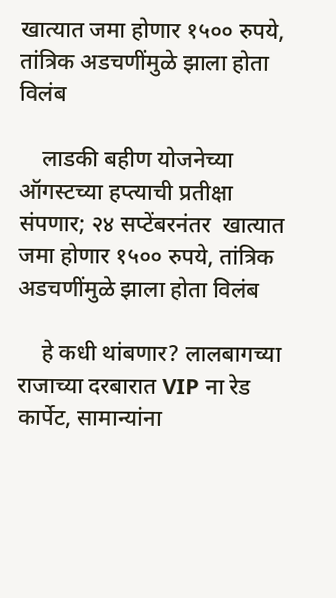खात्यात जमा होणार १५०० रुपये, तांत्रिक अडचणींमुळे झाला होता विलंब

    लाडकी बहीण योजनेच्या ऑगस्टच्या हप्त्याची प्रतीक्षा संपणार; २४ सप्टेंबरनंतर  खात्यात जमा होणार १५०० रुपये, तांत्रिक अडचणींमुळे झाला होता विलंब

    हे कधी थांबणार? लालबागच्या राजाच्या दरबारात VIP ना रेड कार्पेट, सामान्यांना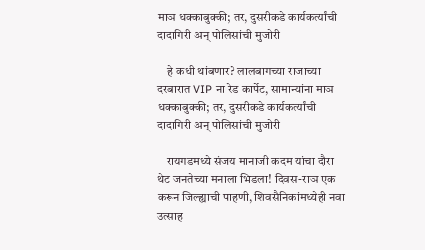माञ धक्काबुक्की; तर, दुसरीकडे कार्यकर्त्यांची दादागिरी अन् पोलिसांची मुजोरी

    हे कधी थांबणार? लालबागच्या राजाच्या दरबारात VIP ना रेड कार्पेट, सामान्यांना माञ धक्काबुक्की; तर, दुसरीकडे कार्यकर्त्यांची दादागिरी अन् पोलिसांची मुजोरी

    रायगडमध्ये संजय मानाजी कदम यांचा दौरा थेट जनतेच्या मनाला भिडला! दिवस-राञ एक करून जिल्ह्याची पाहणी, शिवसैनिकांमध्येही नवा उत्साह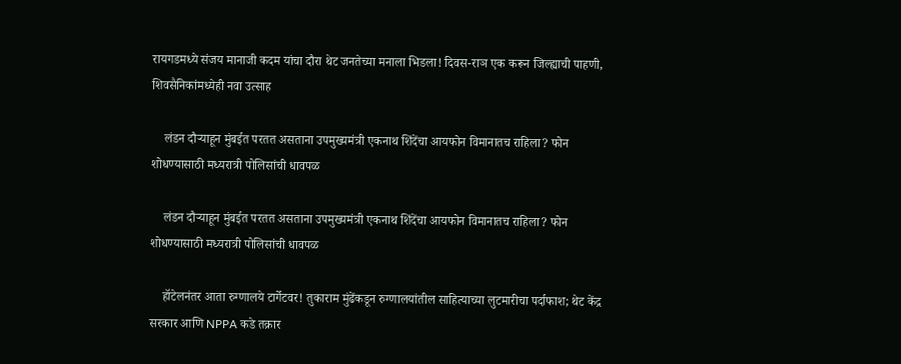रायगडमध्ये संजय मानाजी कदम यांचा दौरा थेट जनतेच्या मनाला भिडला! दिवस-राञ एक करून जिल्ह्याची पाहणी, शिवसैनिकांमध्येही नवा उत्साह

    लंडन दौऱ्याहून मुंबईत परतत असताना उपमुख्यमंत्री एकनाथ शिंदेंचा आयफोन विमानातच राहिला? फोन शोधण्यासाठी मध्यरात्री पोलिसांची धावपळ

    लंडन दौऱ्याहून मुंबईत परतत असताना उपमुख्यमंत्री एकनाथ शिंदेंचा आयफोन विमानातच राहिला? फोन शोधण्यासाठी मध्यरात्री पोलिसांची धावपळ

    हॉटेलनंतर आता रुग्णालये टार्गेटवर! तुकाराम मुंढेंकडून रुग्णालयांतील साहित्याच्या लुटमारीचा पर्दाफाश; थेट केंद्र सरकार आणि NPPA कडे तक्रार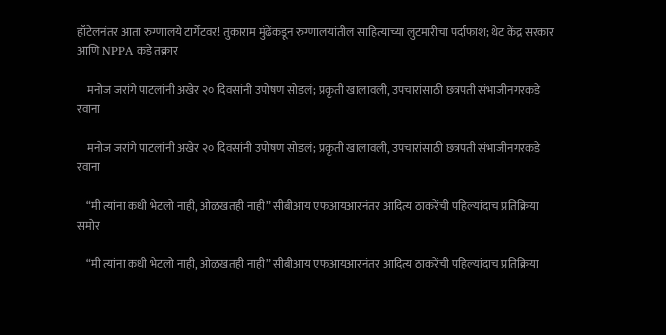हॉटेलनंतर आता रुग्णालये टार्गेटवर! तुकाराम मुंढेंकडून रुग्णालयांतील साहित्याच्या लुटमारीचा पर्दाफाश; थेट केंद्र सरकार आणि NPPA कडे तक्रार

    मनोज जरांगे पाटलांनी अखेर २० दिवसांनी उपोषण सोडलं; प्रकृती खालावली, उपचारांसाठी छत्रपती संभाजीनगरकडे रवाना

    मनोज जरांगे पाटलांनी अखेर २० दिवसांनी उपोषण सोडलं; प्रकृती खालावली, उपचारांसाठी छत्रपती संभाजीनगरकडे रवाना

    “मी त्यांना कधी भेटलो नाही, ओळखतही नाही” सीबीआय एफआयआरनंतर आदित्य ठाकरेंची पहिल्यांदाच प्रतिक्रिया समोर

    “मी त्यांना कधी भेटलो नाही, ओळखतही नाही” सीबीआय एफआयआरनंतर आदित्य ठाकरेंची पहिल्यांदाच प्रतिक्रिया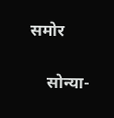समोर

    सोन्या-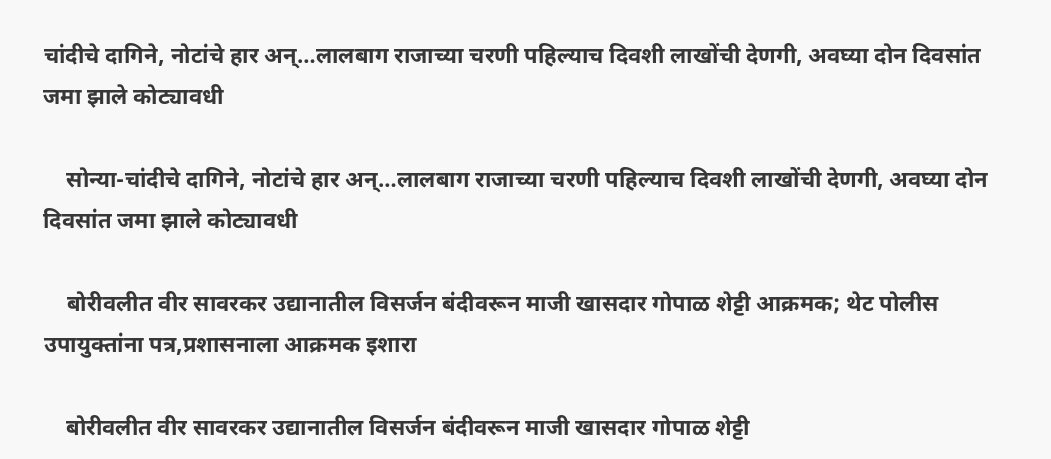चांदीचे दागिने, नोटांचे हार अन्…लालबाग राजाच्या चरणी पहिल्याच दिवशी लाखोंची देणगी, अवघ्या दोन दिवसांत जमा झाले कोट्यावधी

    सोन्या-चांदीचे दागिने, नोटांचे हार अन्…लालबाग राजाच्या चरणी पहिल्याच दिवशी लाखोंची देणगी, अवघ्या दोन दिवसांत जमा झाले कोट्यावधी

    बोरीवलीत वीर सावरकर उद्यानातील विसर्जन बंदीवरून माजी खासदार गोपाळ शेट्टी आक्रमक; थेट पोलीस उपायुक्तांना पत्र,प्रशासनाला आक्रमक इशारा

    बोरीवलीत वीर सावरकर उद्यानातील विसर्जन बंदीवरून माजी खासदार गोपाळ शेट्टी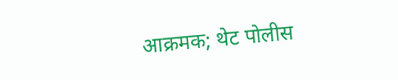आक्रमक; थेट पोलीस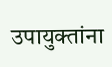उपायुक्तांना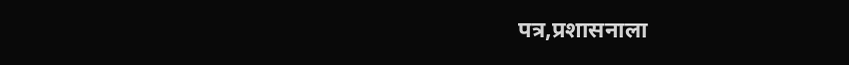पत्र,प्रशासनाला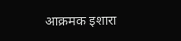आक्रमक इशारा